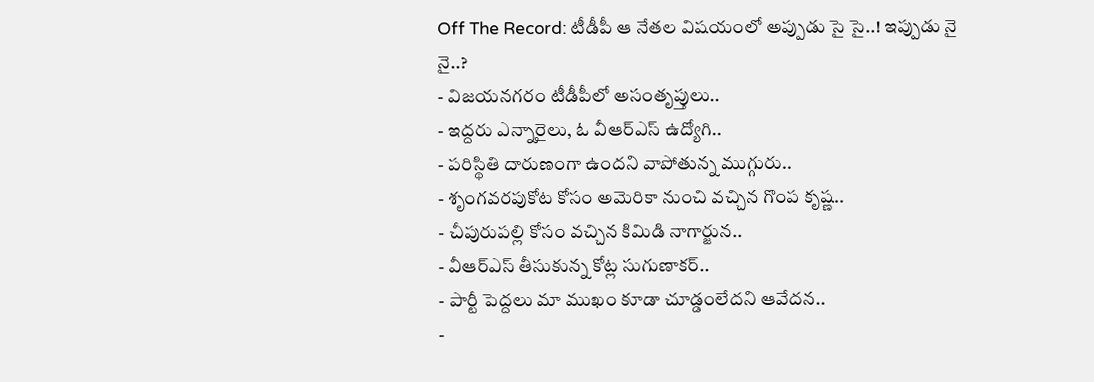Off The Record: టీడీపీ ఆ నేతల విషయంలో అప్పుడు సై సై..! ఇప్పుడు నై నై..?
- విజయనగరం టీడీపీలో అసంతృప్తులు..
- ఇద్దరు ఎన్నారైలు, ఓ వీఆర్ఎస్ ఉద్యోగి..
- పరిస్థితి దారుణంగా ఉందని వాపోతున్న ముగ్గురు..
- శృంగవరపుకోట కోసం అమెరికా నుంచి వచ్చిన గొంప కృష్ణ..
- చీపురుపల్లి కోసం వచ్చిన కిమిడి నాగార్జున..
- వీఆర్ఎస్ తీసుకున్న కోట్ల సుగుణాకర్..
- పార్టీ పెద్దలు మా ముఖం కూడా చూడ్డంలేదని ఆవేదన..
-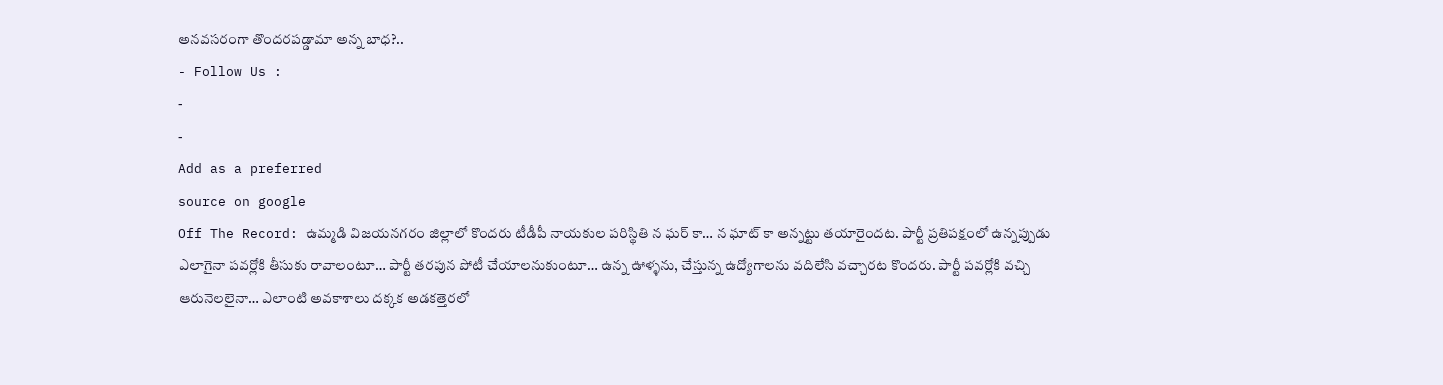అనవసరంగా తొందరపడ్డామా అన్న బాధ?..
- Follow Us :
-
-
Add as a preferred
source on google
Off The Record: ఉమ్మడి విజయనగరం జిల్లాలో కొందరు టీడీపీ నాయకుల పరిస్థితి న ఘర్ కా… న ఘాట్ కా అన్నట్టు తయారైందట. పార్టీ ప్రతిపక్షంలో ఉన్నప్పుడు ఎలాగైనా పవర్లోకి తీసుకు రావాలంటూ… పార్టీ తరపున పోటీ చేయాలనుకుంటూ… ఉన్న ఊళ్ళను, చేస్తున్న ఉద్యోగాలను వదిలేసి వచ్చారట కొందరు. పార్టీ పవర్లోకి వచ్చి ఆరునెలలైనా… ఎలాంటి అవకాశాలు దక్కక అడకత్తెరలో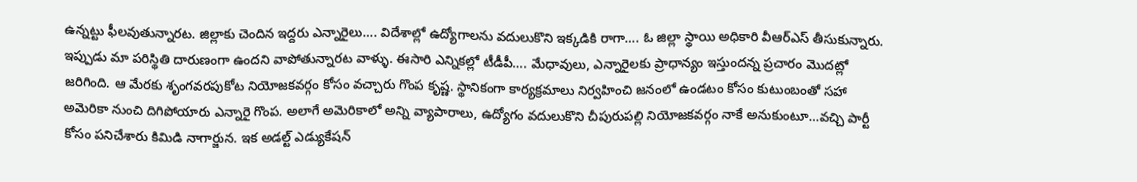ఉన్నట్టు ఫీలవుతున్నారట. జిల్లాకు చెందిన ఇద్దరు ఎన్నారైలు…. విదేశాల్లో ఉద్యోగాలను వదులుకొని ఇక్కడికి రాగా…. ఓ జిల్లా స్థాయి అధికారి వీఆర్ఎస్ తీసుకున్నారు. ఇప్పుడు మా పరిస్థితి దారుణంగా ఉందని వాపోతున్నారట వాళ్ళు. ఈసారి ఎన్నికల్లో టీడీపీ…. మేధావులు, ఎన్నారైలకు ప్రాధాన్యం ఇస్తుందన్న ప్రచారం మొదట్లో జరిగింది. ఆ మేరకు శృంగవరపుకోట నియోజకవర్గం కోసం వచ్చారు గొంప కృష్ణ. స్థానికంగా కార్యక్రమాలు నిర్వహించి జనంలో ఉండటం కోసం కుటుంబంతో సహా అమెరికా నుంచి దిగిపోయారు ఎన్నారై గొంప. అలాగే అమెరికాలో అన్ని వ్యాపారాలు, ఉద్యోగం వదులుకొని చీపురుపల్లి నియోజకవర్గం నాకే అనుకుంటూ…వచ్చి పార్టీ కోసం పనిచేశారు కిమిడి నాగార్జున. ఇక అడల్ట్ ఎడ్యుకేషన్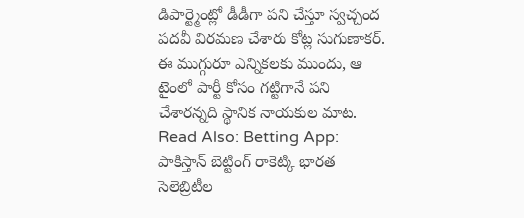డిపార్ట్మెంట్లో డీడీగా పని చేస్తూ స్వచ్చంద పదవీ విరమణ చేశారు కోట్ల సుగుణాకర్. ఈ ముగ్గురూ ఎన్నికలకు ముందు, ఆ టైంలో పార్టీ కోసం గట్టిగానే పని చేశారన్నది స్థానిక నాయకుల మాట.
Read Also: Betting App: పాకిస్తాన్ బెట్టింగ్ రాకెట్కి భారత సెలెబ్రిటీల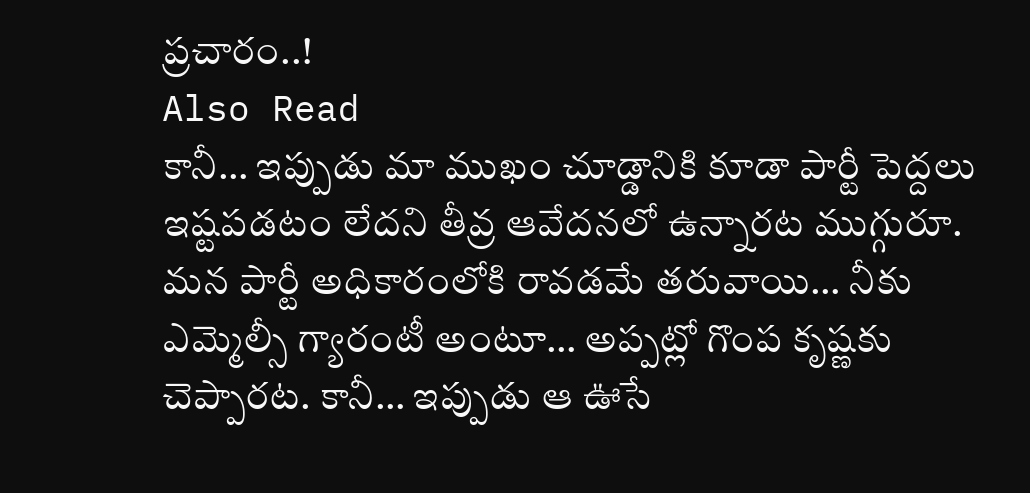ప్రచారం..!
Also Read
కానీ… ఇప్పుడు మా ముఖం చూడ్డానికి కూడా పార్టీ పెద్దలు ఇష్టపడటం లేదని తీవ్ర ఆవేదనలో ఉన్నారట ముగ్గురూ. మన పార్టీ అధికారంలోకి రావడమే తరువాయి… నీకు ఎమ్మెల్సీ గ్యారంటీ అంటూ… అప్పట్లో గొంప కృష్ణకు చెప్పారట. కానీ… ఇప్పుడు ఆ ఊసే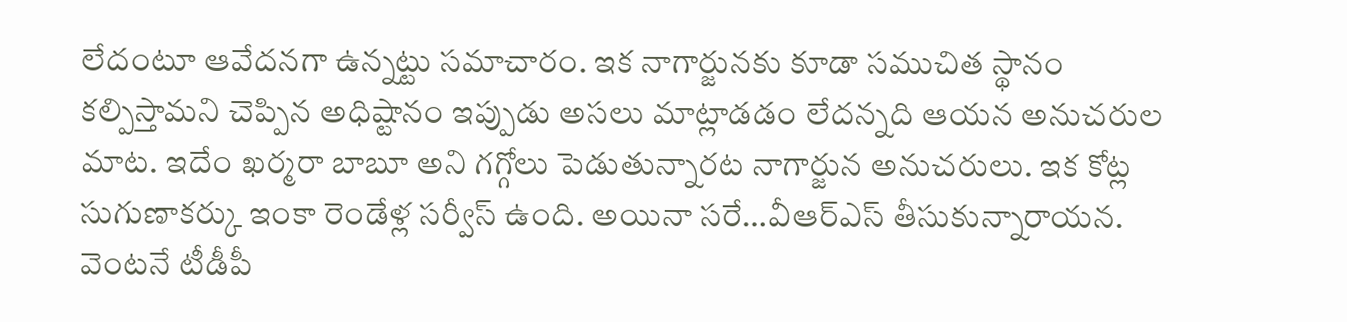లేదంటూ ఆవేదనగా ఉన్నట్టు సమాచారం. ఇక నాగార్జునకు కూడా సముచిత స్థానం కల్పిస్తామని చెప్పిన అధిష్టానం ఇప్పుడు అసలు మాట్లాడడం లేదన్నది ఆయన అనుచరుల మాట. ఇదేం ఖర్మరా బాబూ అని గగ్గోలు పెడుతున్నారట నాగార్జున అనుచరులు. ఇక కోట్ల సుగుణాకర్కు ఇంకా రెండేళ్ల సర్వీస్ ఉంది. అయినా సరే…వీఆర్ఎస్ తీసుకున్నారాయన. వెంటనే టీడీపీ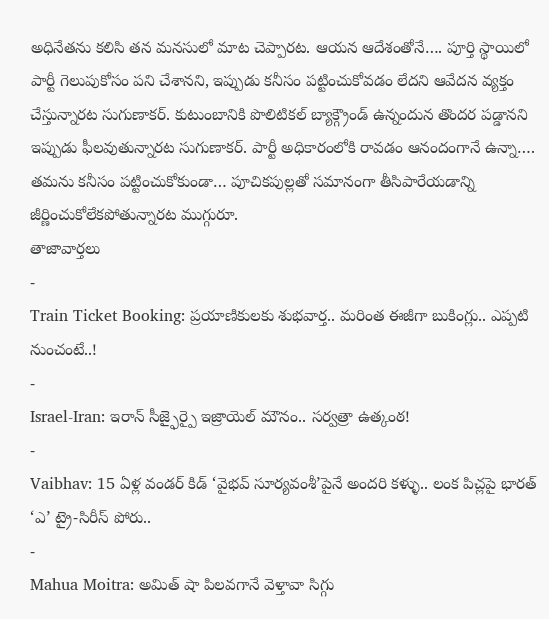అధినేతను కలిసి తన మనసులో మాట చెప్పారట. ఆయన ఆదేశంతోనే…. పూర్తి స్థాయిలో పార్టీ గెలుపుకోసం పని చేశానని, ఇప్పుడు కనీసం పట్టించుకోవడం లేదని ఆవేదన వ్యక్తం చేస్తున్నారట సుగుణాకర్. కుటుంబానికి పొలిటికల్ బ్యాక్గ్రౌండ్ ఉన్నందున తొందర పడ్డానని ఇప్పుడు ఫీలవుతున్నారట సుగుణాకర్. పార్టీ అధికారంలోకి రావడం ఆనందంగానే ఉన్నా…. తమను కనీసం పట్టించుకోకుండా… పూచికపుల్లతో సమానంగా తీసిపారేయడాన్ని జీర్ణించుకోలేకపోతున్నారట ముగ్గురూ.
తాజావార్తలు
-
Train Ticket Booking: ప్రయాణికులకు శుభవార్త.. మరింత ఈజీగా బుకింగ్లు.. ఎప్పటి నుంచంటే..!
-
Israel-Iran: ఇరాన్ సీజ్ఫైర్పై ఇజ్రాయెల్ మౌనం.. సర్వత్రా ఉత్కంఠ!
-
Vaibhav: 15 ఏళ్ల వండర్ కిడ్ ‘వైభవ్ సూర్యవంశీ’పైనే అందరి కళ్ళు.. లంక పిచ్లపై భారత్ ‘ఎ’ ట్రై-సిరీస్ పోరు..
-
Mahua Moitra: అమిత్ షా పిలవగానే వెళ్తావా సిగ్గు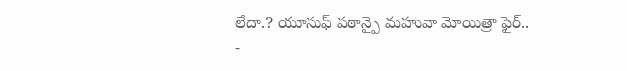లేదా.? యూసుఫ్ పఠాన్పై మహువా మోయిత్రా ఫైర్..
-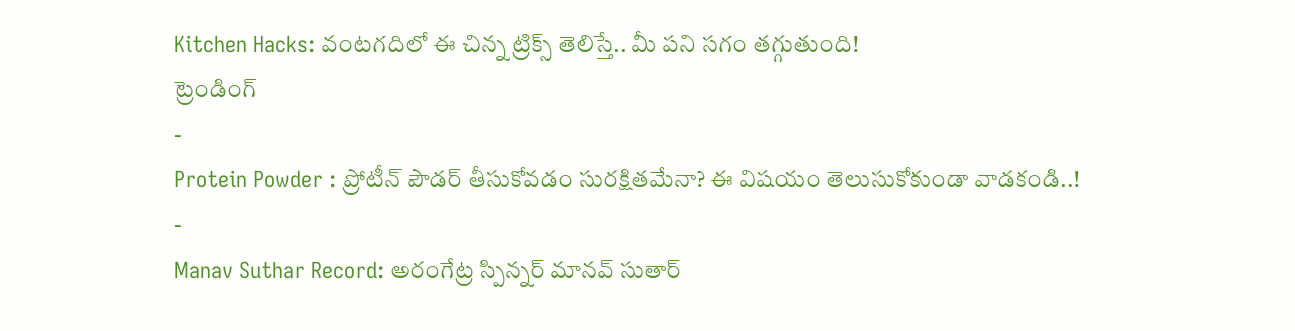Kitchen Hacks: వంటగదిలో ఈ చిన్న ట్రిక్స్ తెలిస్తే.. మీ పని సగం తగ్గుతుంది!
ట్రెండింగ్
-
Protein Powder : ప్రోటీన్ పౌడర్ తీసుకోవడం సురక్షితమేనా? ఈ విషయం తెలుసుకోకుండా వాడకండి..!
-
Manav Suthar Record: అరంగేట్ర స్పిన్నర్ మానవ్ సుతార్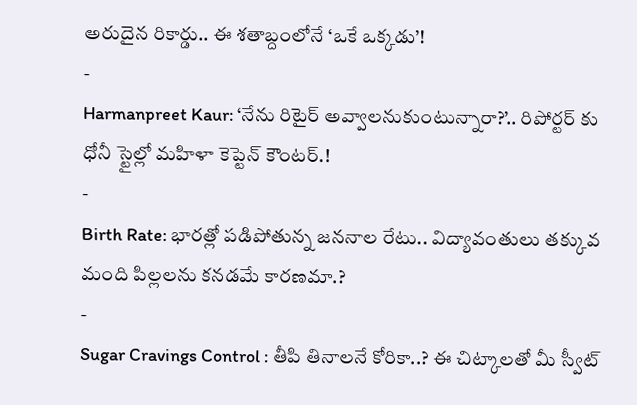అరుదైన రికార్డు.. ఈ శతాబ్దంలోనే ‘ఒకే ఒక్కడు’!
-
Harmanpreet Kaur: ‘నేను రిటైర్ అవ్వాలనుకుంటున్నారా?’.. రిపోర్టర్ కు ధోనీ స్టైల్లో మహిళా కెప్టెన్ కౌంటర్.!
-
Birth Rate: భారత్లో పడిపోతున్న జననాల రేటు.. విద్యావంతులు తక్కువ మంది పిల్లలను కనడమే కారణమా.?
-
Sugar Cravings Control : తీపి తినాలనే కోరికా..? ఈ చిట్కాలతో మీ స్వీట్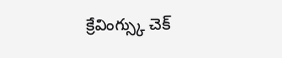క్రేవింగ్స్కు చెక్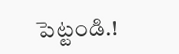పెట్టండి.!